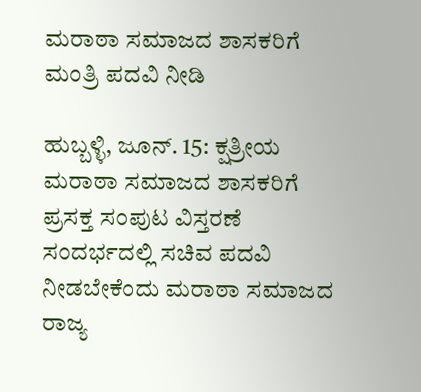ಮರಾಠಾ ಸಮಾಜದ ಶಾಸಕರಿಗೆ ಮಂತ್ರಿ ಪದವಿ ನೀಡಿ

ಹುಬ್ಬಳ್ಳಿ, ಜೂನ್. 15: ಕ್ಷತ್ರೀಯ ಮರಾಠಾ ಸಮಾಜದ ಶಾಸಕರಿಗೆ ಪ್ರಸಕ್ತ ಸಂಪುಟ ವಿಸ್ತರಣೆ ಸಂದರ್ಭದಲ್ಲಿ ಸಚಿವ ಪದವಿ ನೀಡಬೇಕೆಂದು ಮರಾಠಾ ಸಮಾಜದ ರಾಜ್ಯ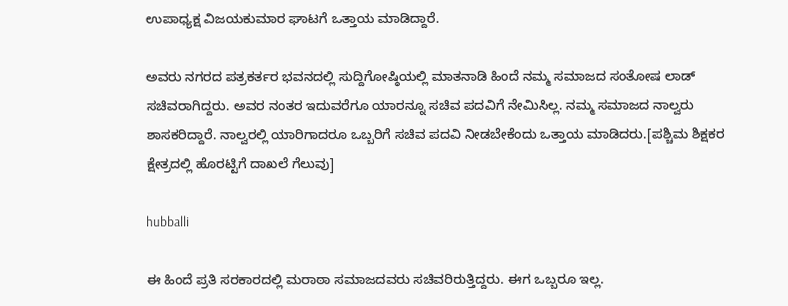ಉಪಾಧ್ಯಕ್ಷ ವಿಜಯಕುಮಾರ ಘಾಟಗೆ ಒತ್ತಾಯ ಮಾಡಿದ್ದಾರೆ.

ಅವರು ನಗರದ ಪತ್ರಕರ್ತರ ಭವನದಲ್ಲಿ ಸುದ್ದಿಗೋಷ್ಠಿಯಲ್ಲಿ ಮಾತನಾಡಿ ಹಿಂದೆ ನಮ್ಮ ಸಮಾಜದ ಸಂತೋಷ ಲಾಡ್ ಸಚಿವರಾಗಿದ್ದರು. ಅವರ ನಂತರ ಇದುವರೆಗೂ ಯಾರನ್ನೂ ಸಚಿವ ಪದವಿಗೆ ನೇಮಿಸಿಲ್ಲ. ನಮ್ಮ ಸಮಾಜದ ನಾಲ್ವರು ಶಾಸಕರಿದ್ದಾರೆ. ನಾಲ್ವರಲ್ಲಿ ಯಾರಿಗಾದರೂ ಒಬ್ಬರಿಗೆ ಸಚಿವ ಪದವಿ ನೀಡಬೇಕೆಂದು ಒತ್ತಾಯ ಮಾಡಿದರು.[ಪಶ್ಚಿಮ ಶಿಕ್ಷಕರ ಕ್ಷೇತ್ರದಲ್ಲಿ ಹೊರಟ್ಟಿಗೆ ದಾಖಲೆ ಗೆಲುವು]

hubballi

ಈ ಹಿಂದೆ ಪ್ರತಿ ಸರಕಾರದಲ್ಲಿ ಮರಾಠಾ ಸಮಾಜದವರು ಸಚಿವರಿರುತ್ತಿದ್ದರು. ಈಗ ಒಬ್ಬರೂ ಇಲ್ಲ.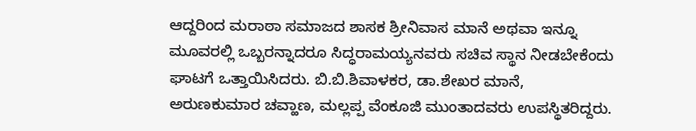ಆದ್ದರಿಂದ ಮರಾಠಾ ಸಮಾಜದ ಶಾಸಕ ಶ್ರೀನಿವಾಸ ಮಾನೆ ಅಥವಾ ಇನ್ನೂ ಮೂವರಲ್ಲಿ ಒಬ್ಬರನ್ನಾದರೂ ಸಿದ್ಧರಾಮಯ್ಯನವರು ಸಚಿವ ಸ್ಥಾನ ನೀಡಬೇಕೆಂದು ಘಾಟಗೆ ಒತ್ತಾಯಿಸಿದರು. ಬಿ.ಬಿ.ಶಿವಾಳಕರ, ಡಾ.ಶೇಖರ ಮಾನೆ, ಅರುಣಕುಮಾರ ಚವ್ಹಾಣ, ಮಲ್ಲಪ್ಪ ವೆಂಕೂಜಿ ಮುಂತಾದವರು ಉಪಸ್ಥಿತರಿದ್ದರು.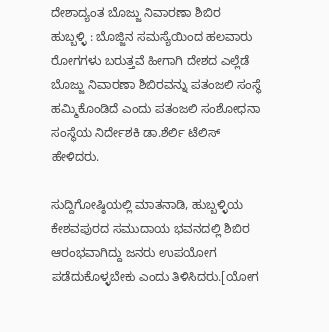ದೇಶಾದ್ಯಂತ ಬೊಜ್ಜು ನಿವಾರಣಾ ಶಿಬಿರ
ಹುಬ್ಬಳ್ಳಿ : ಬೊಜ್ಜಿನ ಸಮಸ್ಯೆಯಿಂದ ಹಲವಾರು ರೋಗಗಳು ಬರುತ್ತವೆ ಹೀಗಾಗಿ ದೇಶದ ಎಲ್ಲೆಡೆ ಬೊಜ್ಜು ನಿವಾರಣಾ ಶಿಬಿರವನ್ನು ಪತಂಜಲಿ ಸಂಸ್ಥೆ ಹಮ್ಮಿಕೊಂಡಿದೆ ಎಂದು ಪತಂಜಲಿ ಸಂಶೋಧನಾ ಸಂಸ್ಥೆಯ ನಿರ್ದೇಶಕಿ ಡಾ.ಶೆರ್ಲಿ ಟೆಲಿಸ್ ಹೇಳಿದರು.

ಸುದ್ದಿಗೋಷ್ಠಿಯಲ್ಲಿ ಮಾತನಾಡಿ, ಹುಬ್ಬಳ್ಳಿಯ ಕೇಶವಪುರದ ಸಮುದಾಯ ಭವನದಲ್ಲಿ ಶಿಬಿರ ಆರಂಭವಾಗಿದ್ದು ಜನರು ಉಪಯೋಗ ಪಡೆದುಕೊಳ್ಳಬೇಕು ಎಂದು ತಿಳಿಸಿದರು.[ಯೋಗ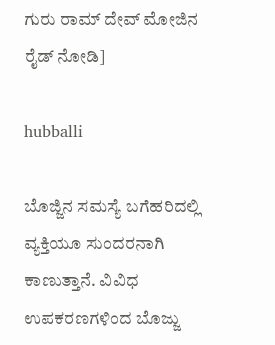ಗುರು ರಾಮ್ ದೇವ್ ಮೋಜಿನ ರೈಡ್ ನೋಡಿ]

hubballi

ಬೊಜ್ಜಿನ ಸಮಸ್ಯೆ ಬಗೆಹರಿದಲ್ಲಿ ವ್ಯಕ್ತಿಯೂ ಸುಂದರನಾಗಿ ಕಾಣುತ್ತಾನೆ. ವಿವಿಧ ಉಪಕರಣಗಳಿಂದ ಬೊಜ್ಜು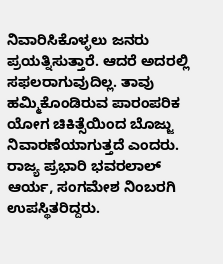ನಿವಾರಿಸಿಕೊಳ್ಳಲು ಜನರು ಪ್ರಯತ್ನಿಸುತ್ತಾರೆ. ಆದರೆ ಅದರಲ್ಲಿ ಸಫಲರಾಗುವುದಿಲ್ಲ. ತಾವು ಹಮ್ಮಿಕೊಂಡಿರುವ ಪಾರಂಪರಿಕ ಯೋಗ ಚಿಕಿತ್ಸೆಯಿಂದ ಬೊಜ್ಜು ನಿವಾರಣೆಯಾಗುತ್ತದೆ ಎಂದರು. ರಾಜ್ಯ ಪ್ರಭಾರಿ ಭವರಲಾಲ್ ಆರ್ಯ, ಸಂಗಮೇಶ ನಿಂಬರಗಿ ಉಪಸ್ಥಿತರಿದ್ದರು.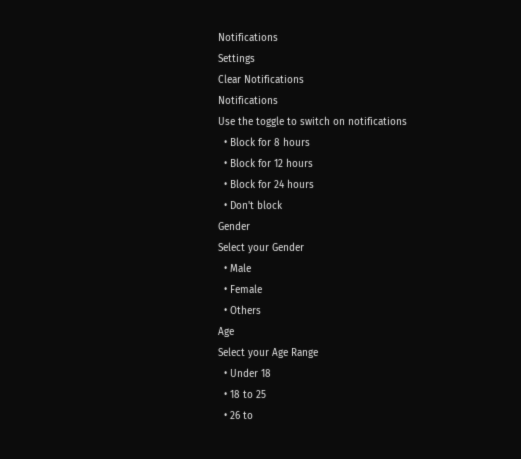Notifications
Settings
Clear Notifications
Notifications
Use the toggle to switch on notifications
  • Block for 8 hours
  • Block for 12 hours
  • Block for 24 hours
  • Don't block
Gender
Select your Gender
  • Male
  • Female
  • Others
Age
Select your Age Range
  • Under 18
  • 18 to 25
  • 26 to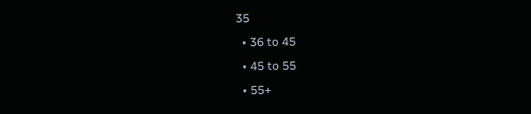35
  • 36 to 45
  • 45 to 55
  • 55+